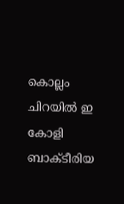കൊല്ലം ചിറയിൽ ഇ കോളി ബാക്‌ടീരിയ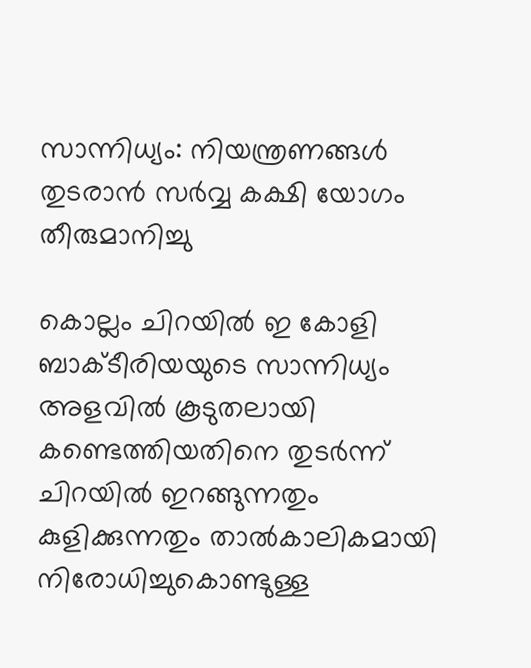സാന്നിധ്യം: നിയന്ത്രണങ്ങൾ തുടരാൻ സർവ്വ കക്ഷി യോഗം തീരുമാനിച്ചു

കൊല്ലം ചിറയിൽ ഇ കോളി ബാക്‌ടീരിയയുടെ സാന്നിധ്യം അളവിൽ കൂടുതലായി കണ്ടെത്തിയതിനെ തുടർന്ന് ചിറയിൽ ഇറങ്ങുന്നതും കുളിക്കുന്നതും താൽകാലികമായി നിരോധിച്ചുകൊണ്ടുള്ള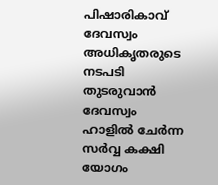പിഷാരികാവ് ദേവസ്വം അധികൃതരുടെ നടപടി തുടരുവാൻ ദേവസ്വം ഹാളിൽ ചേർന്ന സർവ്വ കക്ഷി യോഗം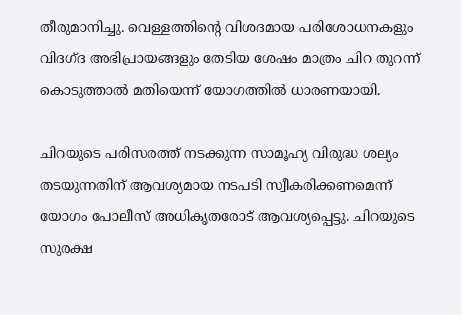തീരുമാനിച്ചു. വെള്ളത്തിൻ്റെ വിശദമായ പരിശോധനകളും വിദഗ്ദ അഭിപ്രായങ്ങളും തേടിയ ശേഷം മാത്രം ചിറ തുറന്ന് കൊടുത്താൽ മതിയെന്ന് യോഗത്തിൽ ധാരണയായി.

ചിറയുടെ പരിസരത്ത് നടക്കുന്ന സാമൂഹ്യ വിരുദ്ധ ശല്യം തടയുന്നതിന് ആവശ്യമായ നടപടി സ്വീകരിക്കണമെന്ന് യോഗം പോലീസ് അധികൃതരോട് ആവശ്യപ്പെട്ടു. ചിറയുടെ സുരക്ഷ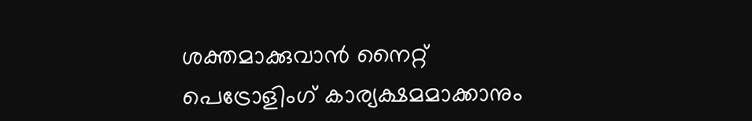ശക്തമാക്കുവാൻ നൈറ്റ് പെട്രോളിംഗ് കാര്യക്ഷമമാക്കാനും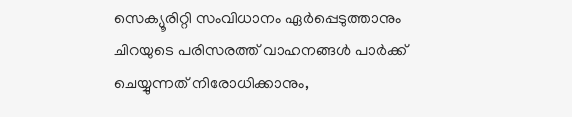സെക്യൂരിറ്റി സംവിധാനം ഏർപ്പെടുത്താനും ചിറയുടെ പരിസരത്ത് വാഹനങ്ങൾ പാർക്ക് ചെയ്യുന്നത് നിരോധിക്കാനും,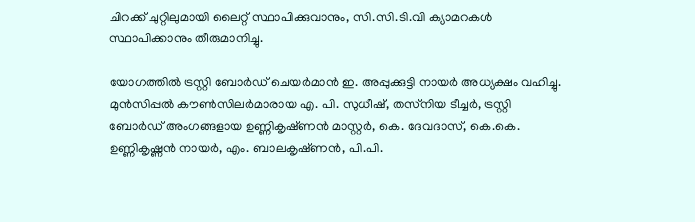ചിറക്ക് ചുറ്റിലുമായി ലൈറ്റ് സ്ഥാപിക്കുവാനും, സി.സി.ടി.വി ക്യാമറകൾ സ്ഥാപിക്കാനും തീരുമാനിച്ചു.

യോഗത്തിൽ ട്രസ്റ്റി ബോർഡ് ചെയർമാൻ ഇ. അപ്പുക്കുട്ടി നായർ അധ്യക്ഷം വഹിച്ചു. മുൻസിപ്പൽ കൗൺസിലർമാരായ എ. പി. സുധീഷ്, തസ്‌നിയ ടീച്ചർ, ട്രസ്റ്റി ബോർഡ് അംഗങ്ങളായ ഉണ്ണികൃഷ്‌ണൻ മാസ്റ്റർ, കെ. ദേവദാസ്, കെ.കെ. ഉണ്ണികൃഷ്ണൻ നായർ, എം. ബാലകൃഷ്‌ണൻ, പി.പി.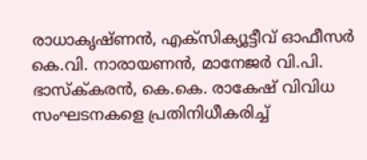രാധാകൃഷ്‌ണൻ, എക്സിക്യൂട്ടീവ് ഓഫീസർ കെ.വി. നാരായണൻ, മാനേജർ വി.പി. ഭാസ്ക്‌കരൻ, കെ.കെ. രാകേഷ് വിവിധ സംഘടനകളെ പ്രതിനിധീകരിച്ച്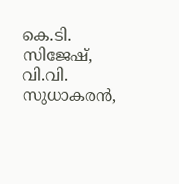കെ.ടി. സിജേഷ്, വി.വി. സുധാകരൻ,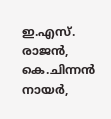ഇ.എസ്. രാജൻ, കെ.ചിന്നൻ നായർ,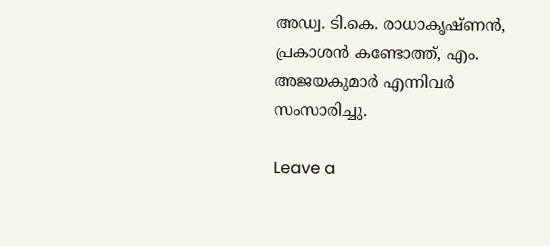അഡ്വ. ടി.കെ. രാധാകൃഷ്‌ണൻ, പ്രകാശൻ കണ്ടോത്ത്, എം. അജയകുമാർ എന്നിവർ സംസാരിച്ചു.

Leave a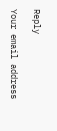Reply

Your email address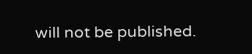will not be published.